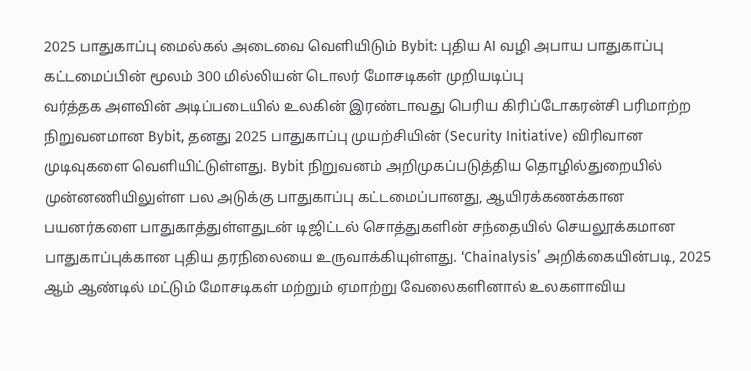2025 பாதுகாப்பு மைல்கல் அடைவை வெளியிடும் Bybit: புதிய AI வழி அபாய பாதுகாப்பு கட்டமைப்பின் மூலம் 300 மில்லியன் டொலர் மோசடிகள் முறியடிப்பு
வர்த்தக அளவின் அடிப்படையில் உலகின் இரண்டாவது பெரிய கிரிப்டோகரன்சி பரிமாற்ற நிறுவனமான Bybit, தனது 2025 பாதுகாப்பு முயற்சியின் (Security Initiative) விரிவான முடிவுகளை வெளியிட்டுள்ளது. Bybit நிறுவனம் அறிமுகப்படுத்திய தொழில்துறையில் முன்னணியிலுள்ள பல அடுக்கு பாதுகாப்பு கட்டமைப்பானது, ஆயிரக்கணக்கான பயனர்களை பாதுகாத்துள்ளதுடன் டிஜிட்டல் சொத்துகளின் சந்தையில் செயலூக்கமான பாதுகாப்புக்கான புதிய தரநிலையை உருவாக்கியுள்ளது. ‘Chainalysis’ அறிக்கையின்படி, 2025 ஆம் ஆண்டில் மட்டும் மோசடிகள் மற்றும் ஏமாற்று வேலைகளினால் உலகளாவிய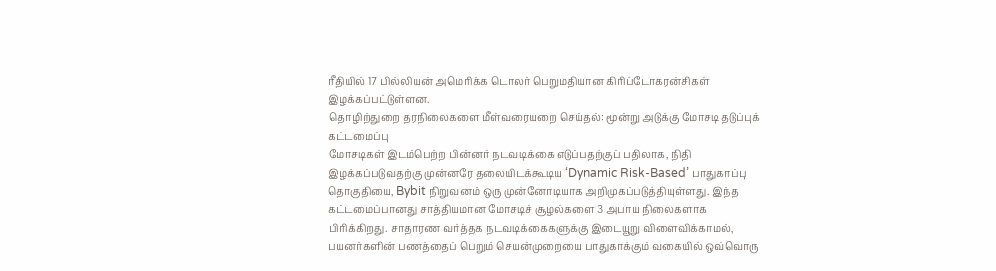ரீதியில் 17 பில்லியன் அமெரிக்க டொலர் பெறுமதியான கிரிப்டோகரன்சிகள் இழக்கப்பட்டுள்ளன.
தொழிற்துறை தரநிலைகளை மீள்வரையறை செய்தல்: மூன்று அடுக்கு மோசடி தடுப்புக் கட்டமைப்பு
மோசடிகள் இடம்பெற்ற பின்னர் நடவடிக்கை எடுப்பதற்குப் பதிலாக, நிதி இழக்கப்படுவதற்கு முன்னரே தலையிடக்கூடிய ‘Dynamic Risk-Based’ பாதுகாப்பு தொகுதியை, Bybit நிறுவனம் ஒரு முன்னோடியாக அறிமுகப்படுத்தியுள்ளது. இந்த கட்டமைப்பானது சாத்தியமான மோசடிச் சூழல்களை 3 அபாய நிலைகளாக பிரிக்கிறது. சாதாரண வர்த்தக நடவடிக்கைகளுக்கு இடையூறு விளைவிக்காமல், பயனர்களின் பணத்தைப் பெறும் செயன்முறையை பாதுகாக்கும் வகையில் ஒவ்வொரு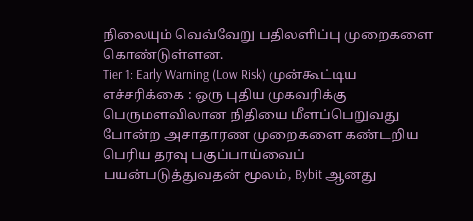நிலையும் வெவ்வேறு பதிலளிப்பு முறைகளை கொண்டுள்ளன.
Tier 1: Early Warning (Low Risk) முன்கூட்டிய எச்சரிக்கை : ஒரு புதிய முகவரிக்கு பெருமளவிலான நிதியை மீளப்பெறுவது போன்ற அசாதாரண முறைகளை கண்டறிய பெரிய தரவு பகுப்பாய்வைப் பயன்படுத்துவதன் மூலம், Bybit ஆனது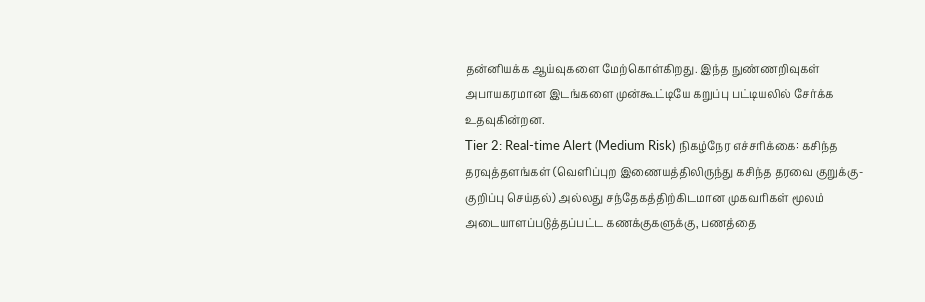தன்னியக்க ஆய்வுகளை மேற்கொள்கிறது. இந்த நுண்ணறிவுகள் அபாயகரமான இடங்களை முன்கூட்டியே கறுப்பு பட்டியலில் சேர்க்க உதவுகின்றன.
Tier 2: Real-time Alert (Medium Risk) நிகழ்நேர எச்சரிக்கை: கசிந்த தரவுத்தளங்கள் (வெளிப்புற இணையத்திலிருந்து கசிந்த தரவை குறுக்கு-குறிப்பு செய்தல்) அல்லது சந்தேகத்திற்கிடமான முகவரிகள் மூலம் அடையாளப்படுத்தப்பட்ட கணக்குகளுக்கு, பணத்தை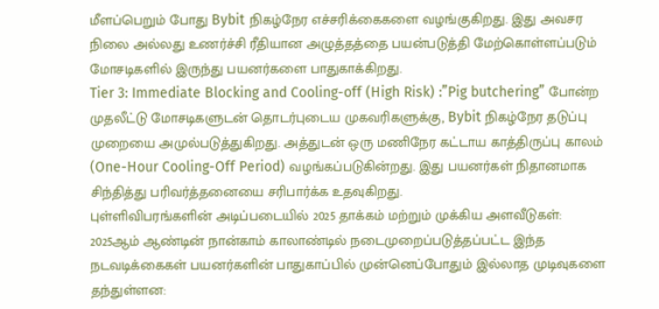மீளப்பெறும் போது Bybit நிகழ்நேர எச்சரிக்கைகளை வழங்குகிறது. இது அவசர நிலை அல்லது உணர்ச்சி ரீதியான அழுத்தத்தை பயன்படுத்தி மேற்கொள்ளப்படும் மோசடிகளில் இருந்து பயனர்களை பாதுகாக்கிறது.
Tier 3: Immediate Blocking and Cooling-off (High Risk) :”Pig butchering” போன்ற முதலீட்டு மோசடிகளுடன் தொடர்புடைய முகவரிகளுக்கு, Bybit நிகழ்நேர தடுப்பு முறையை அமுல்படுத்துகிறது. அத்துடன் ஒரு மணிநேர கட்டாய காத்திருப்பு காலம் (One-Hour Cooling-Off Period) வழங்கப்படுகின்றது. இது பயனர்கள் நிதானமாக சிந்தித்து பரிவர்த்தனையை சரிபார்க்க உதவுகிறது.
புள்ளிவிபரங்களின் அடிப்படையில் 2025 தாக்கம் மற்றும் முக்கிய அளவீடுகள்:
2025ஆம் ஆண்டின் நான்காம் காலாண்டில் நடைமுறைப்படுத்தப்பட்ட இந்த நடவடிக்கைகள் பயனர்களின் பாதுகாப்பில் முன்னெப்போதும் இல்லாத முடிவுகளை தந்துள்ளன: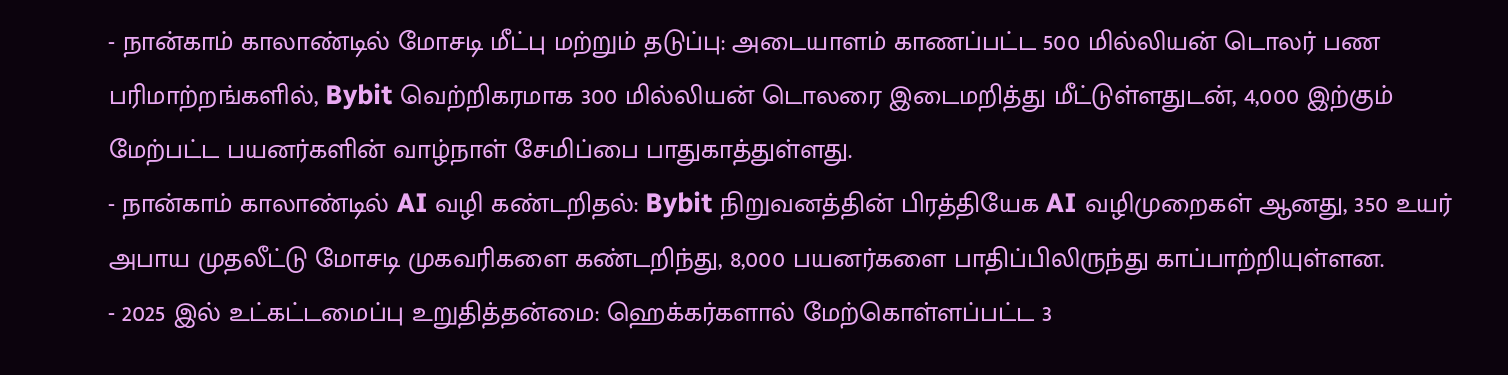- நான்காம் காலாண்டில் மோசடி மீட்பு மற்றும் தடுப்பு: அடையாளம் காணப்பட்ட 500 மில்லியன் டொலர் பண பரிமாற்றங்களில், Bybit வெற்றிகரமாக 300 மில்லியன் டொலரை இடைமறித்து மீட்டுள்ளதுடன், 4,000 இற்கும் மேற்பட்ட பயனர்களின் வாழ்நாள் சேமிப்பை பாதுகாத்துள்ளது.
- நான்காம் காலாண்டில் AI வழி கண்டறிதல்: Bybit நிறுவனத்தின் பிரத்தியேக AI வழிமுறைகள் ஆனது, 350 உயர் அபாய முதலீட்டு மோசடி முகவரிகளை கண்டறிந்து, 8,000 பயனர்களை பாதிப்பிலிருந்து காப்பாற்றியுள்ளன.
- 2025 இல் உட்கட்டமைப்பு உறுதித்தன்மை: ஹெக்கர்களால் மேற்கொள்ளப்பட்ட 3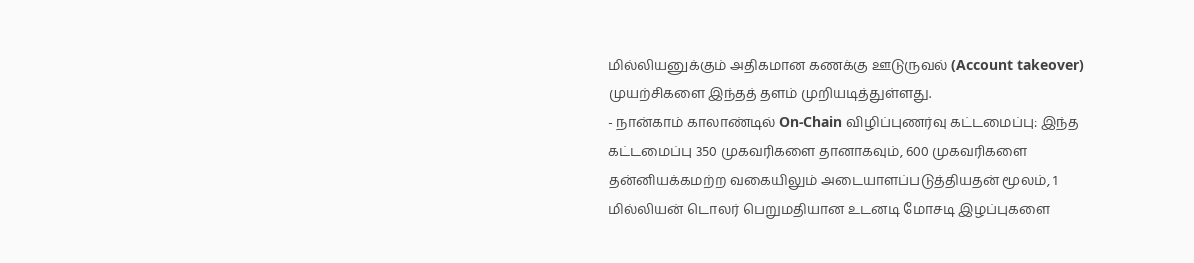மில்லியனுக்கும் அதிகமான கணக்கு ஊடுருவல் (Account takeover) முயற்சிகளை இந்தத் தளம் முறியடித்துள்ளது.
- நான்காம் காலாண்டில் On-Chain விழிப்புணர்வு கட்டமைப்பு: இந்த கட்டமைப்பு 350 முகவரிகளை தானாகவும், 600 முகவரிகளை தன்னியக்கமற்ற வகையிலும் அடையாளப்படுத்தியதன் மூலம், 1 மில்லியன் டொலர் பெறுமதியான உடனடி மோசடி இழப்புகளை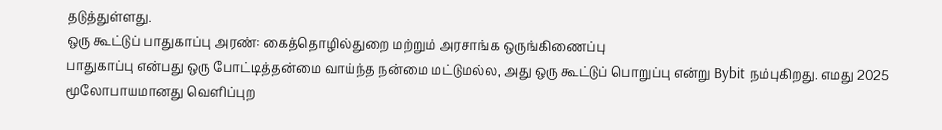தடுத்துள்ளது.
ஒரு கூட்டுப் பாதுகாப்பு அரண்: கைத்தொழில்துறை மற்றும் அரசாங்க ஒருங்கிணைப்பு
பாதுகாப்பு என்பது ஒரு போட்டித்தன்மை வாய்ந்த நன்மை மட்டுமல்ல, அது ஒரு கூட்டுப் பொறுப்பு என்று Bybit நம்புகிறது. எமது 2025 மூலோபாயமானது வெளிப்புற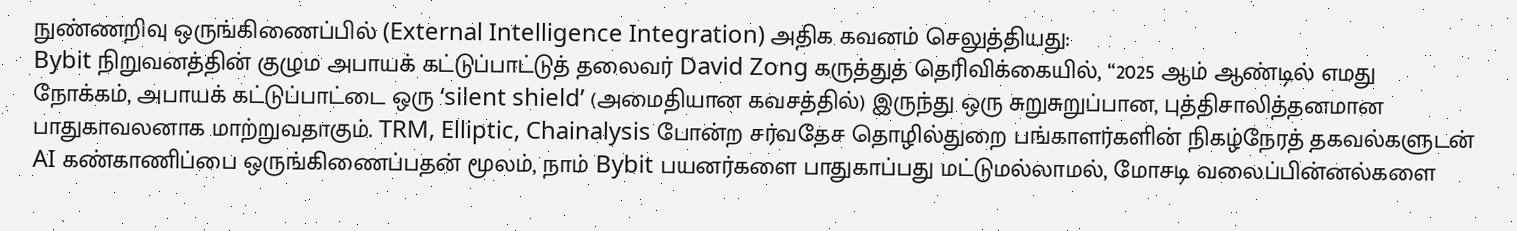நுண்ணறிவு ஒருங்கிணைப்பில் (External Intelligence Integration) அதிக கவனம் செலுத்தியது:
Bybit நிறுவனத்தின் குழும அபாயக் கட்டுப்பாட்டுத் தலைவர் David Zong கருத்துத் தெரிவிக்கையில், “2025 ஆம் ஆண்டில் எமது நோக்கம், அபாயக் கட்டுப்பாட்டை ஒரு ‘silent shield’ (அமைதியான கவசத்தில்) இருந்து ஒரு சுறுசுறுப்பான, புத்திசாலித்தனமான பாதுகாவலனாக மாற்றுவதாகும். TRM, Elliptic, Chainalysis போன்ற சர்வதேச தொழில்துறை பங்காளர்களின் நிகழ்நேரத் தகவல்களுடன் AI கண்காணிப்பை ஒருங்கிணைப்பதன் மூலம், நாம் Bybit பயனர்களை பாதுகாப்பது மட்டுமல்லாமல், மோசடி வலைப்பின்னல்களை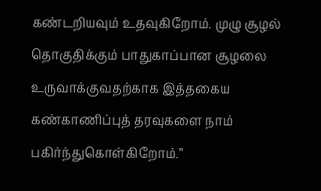கண்டறியவும் உதவுகிறோம். முழு சூழல் தொகுதிக்கும் பாதுகாப்பான சூழலை உருவாக்குவதற்காக இத்தகைய கண்காணிப்புத் தரவுகளை நாம் பகிர்ந்துகொள்கிறோம்.”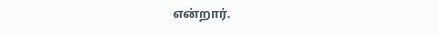என்றார்.